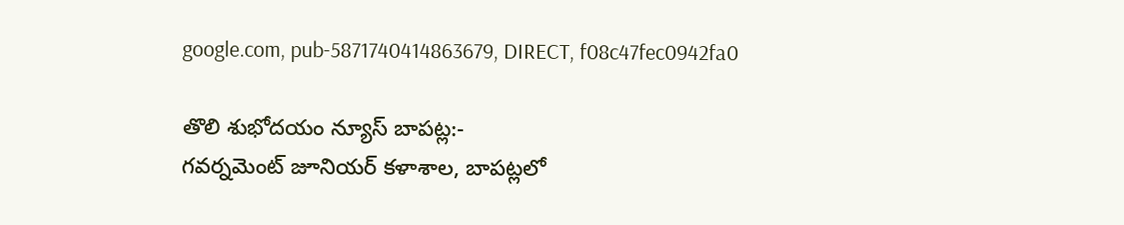google.com, pub-5871740414863679, DIRECT, f08c47fec0942fa0

తొలి శుభోదయం న్యూస్ బాపట్ల:-
గవర్నమెంట్ జూనియర్ కళాశాల, బాపట్లలో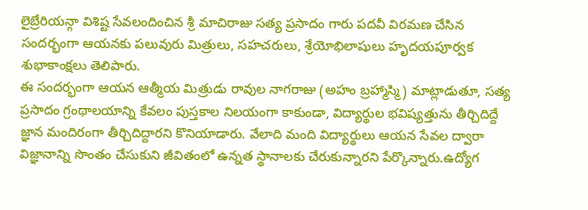లైబ్రేరియన్గా విశిష్ట సేవలందించిన శ్రీ మాచిరాజు సత్య ప్రసాదం గారు పదవీ విరమణ చేసిన సందర్భంగా ఆయనకు పలువురు మిత్రులు, సహచరులు, శ్రేయోభిలాషులు హృదయపూర్వక శుభాకాంక్షలు తెలిపారు.
ఈ సందర్భంగా ఆయన ఆత్మీయ మిత్రుడు రావుల నాగరాజు (అహం బ్రహ్మాస్మి) మాట్లాడుతూ, సత్య ప్రసాదం గ్రంథాలయాన్ని కేవలం పుస్తకాల నిలయంగా కాకుండా, విద్యార్థుల భవిష్యత్తును తీర్చిదిద్దే జ్ఞాన మందిరంగా తీర్చిదిద్దారని కొనియాడారు. వేలాది మంది విద్యార్థులు ఆయన సేవల ద్వారా విజ్ఞానాన్ని సొంతం చేసుకుని జీవితంలో ఉన్నత స్థానాలకు చేరుకున్నారని పేర్కొన్నారు.ఉద్యోగ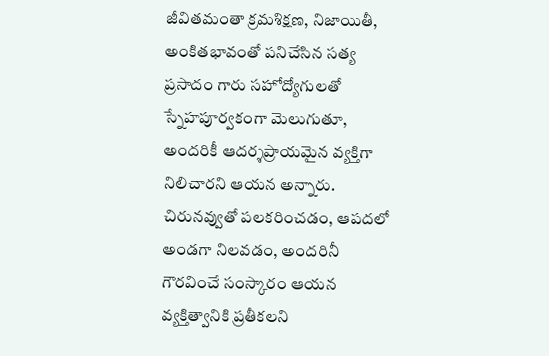జీవితమంతా క్రమశిక్షణ, నిజాయితీ, అంకితభావంతో పనిచేసిన సత్య ప్రసాదం గారు సహోద్యోగులతో స్నేహపూర్వకంగా మెలుగుతూ, అందరికీ ఆదర్శప్రాయమైన వ్యక్తిగా నిలిచారని ఆయన అన్నారు. చిరునవ్వుతో పలకరించడం, ఆపదలో అండగా నిలవడం, అందరినీ గౌరవించే సంస్కారం ఆయన వ్యక్తిత్వానికి ప్రతీకలని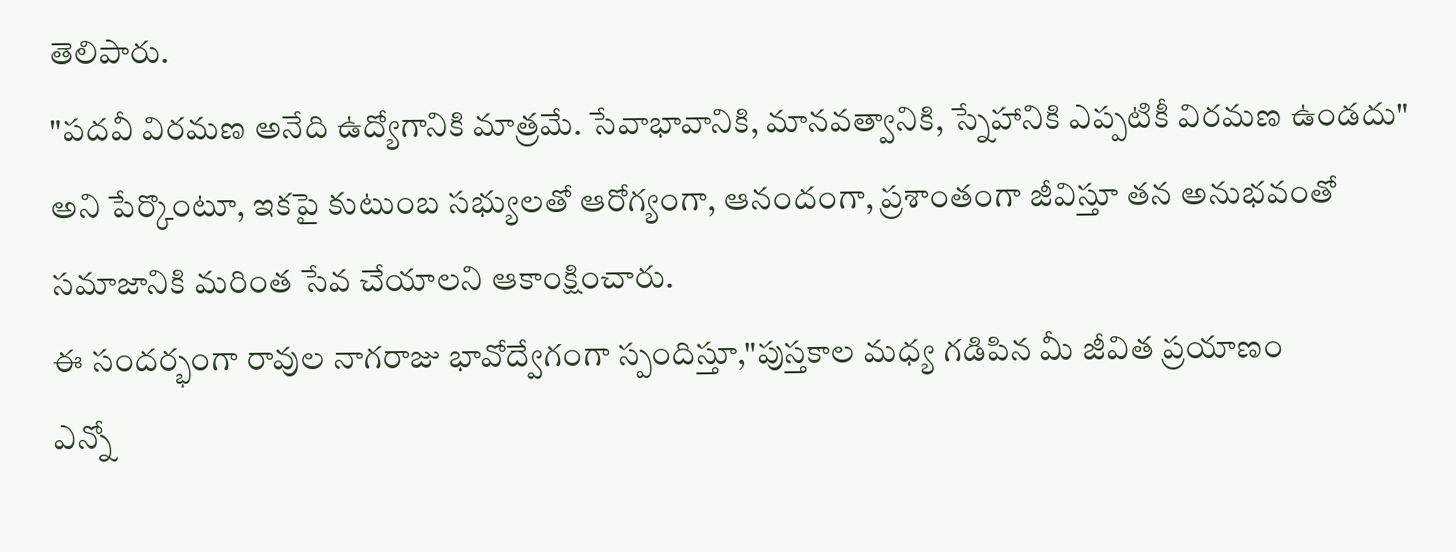తెలిపారు.
"పదవీ విరమణ అనేది ఉద్యోగానికి మాత్రమే. సేవాభావానికి, మానవత్వానికి, స్నేహానికి ఎప్పటికీ విరమణ ఉండదు" అని పేర్కొంటూ, ఇకపై కుటుంబ సభ్యులతో ఆరోగ్యంగా, ఆనందంగా, ప్రశాంతంగా జీవిస్తూ తన అనుభవంతో సమాజానికి మరింత సేవ చేయాలని ఆకాంక్షించారు.
ఈ సందర్భంగా రావుల నాగరాజు భావోద్వేగంగా స్పందిస్తూ,"పుస్తకాల మధ్య గడిపిన మీ జీవిత ప్రయాణం
ఎన్నో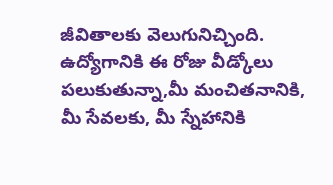జీవితాలకు వెలుగునిచ్చింది.
ఉద్యోగానికి ఈ రోజు వీడ్కోలు పలుకుతున్నా,మీ మంచితనానికి, మీ సేవలకు, మీ స్నేహానికి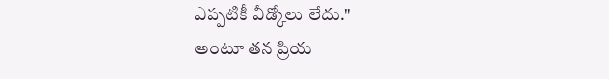ఎప్పటికీ వీడ్కోలు లేదు."
అంటూ తన ప్రియ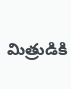మిత్రుడికి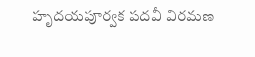హృదయపూర్వక పదవీ విరమణ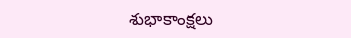శుభాకాంక్షలు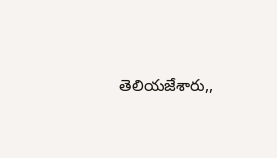తెలియజేశారు,,